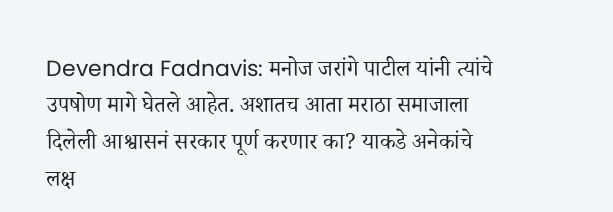Devendra Fadnavis: मनोज जरांगे पाटील यांनी त्यांचे उपषोण मागे घेतले आहेत. अशातच आता मराठा समाजाला दिलेली आश्वासनं सरकार पूर्ण करणार का? याकडे अनेकांचे लक्ष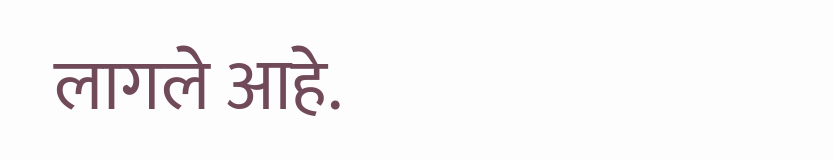लागले आहे.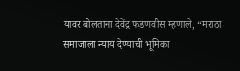यावर बोलताना देवेंद्र फडणवीस म्हणाले, “मराठा समाजाला न्याय देण्याची भूमिका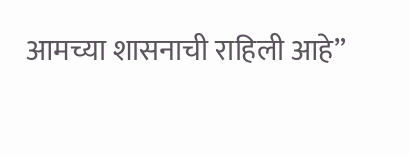आमच्या शासनाची राहिली आहे”